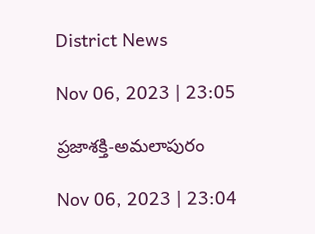District News

Nov 06, 2023 | 23:05

ప్రజాశక్తి-అమలాపురం

Nov 06, 2023 | 23:04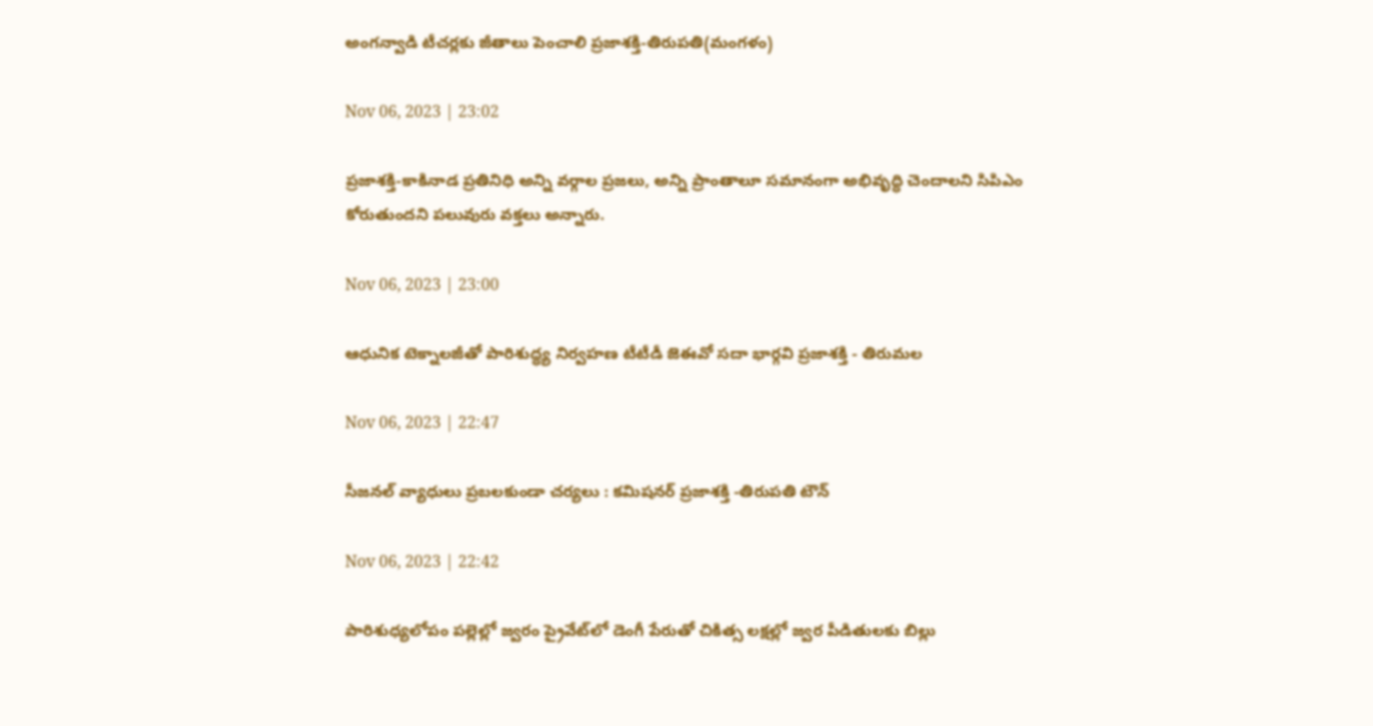అంగన్వాడి టీచర్లకు జీతాలు పెంచాలి ప్రజాశక్తి-తిరుపతి(మంగళం)

Nov 06, 2023 | 23:02

ప్రజాశక్తి-కాకినాడ ప్రతినిధి అన్ని వర్గాల ప్రజలు, అన్ని ప్రాంతాలూ సమానంగా అభివృద్ధి చెందాలని సిపిఎం కోరుతుందని పలువురు వక్తలు అన్నారు.

Nov 06, 2023 | 23:00

ఆధునిక టెక్నాలజీతో పారిశుద్ధ్య నిర్వహణ టీటీడీ జెఈవో సదా భార్గవి ప్రజాశక్తి - తిరుమల

Nov 06, 2023 | 22:47

సీజనల్‌ వ్యాధులు ప్రబలకుండా చర్యలు : కమిషనర్‌ ప్రజాశక్తి -తిరుపతి టౌన్‌

Nov 06, 2023 | 22:42

పారిశుధ్యలోపం పల్లెల్లో జ్వరం ప్రైవేట్‌లో డెంగీ పేరుతో చికిత్స లక్షల్లో జ్వర పీడితులకు బిల్లు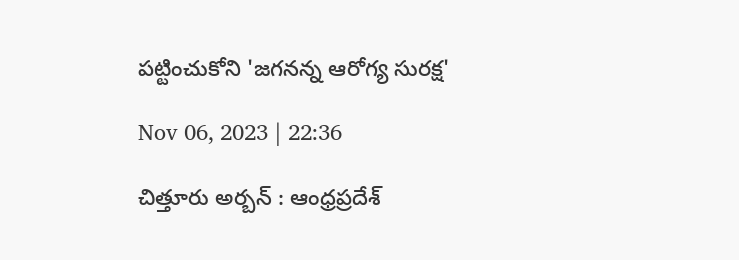పట్టించుకోని 'జగనన్న ఆరోగ్య సురక్ష'

Nov 06, 2023 | 22:36

చిత్తూరు అర్బన్‌ : ఆంధ్రప్రదేశ్‌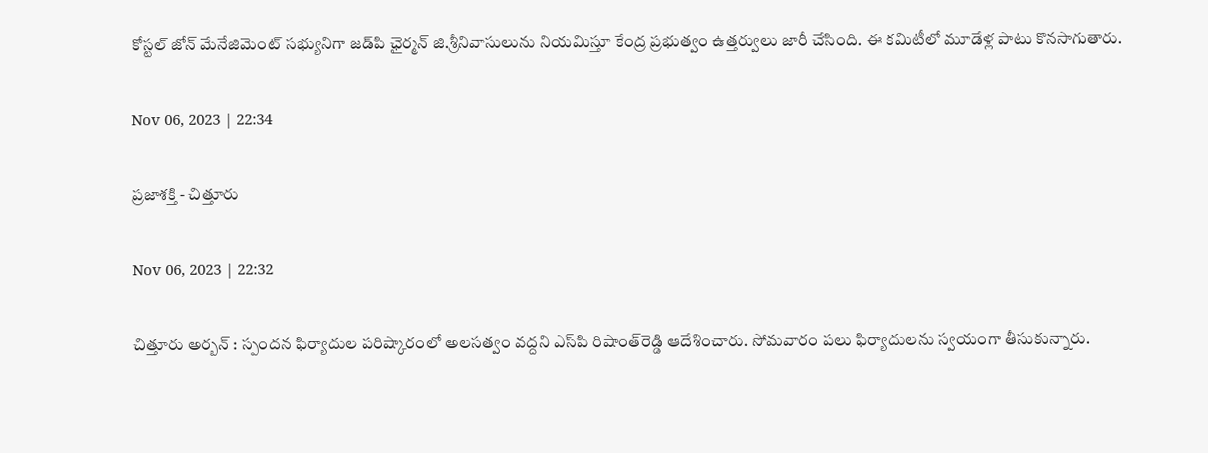కోస్టల్‌ జోన్‌ మేనేజిమెంట్‌ సభ్యునిగా జడ్‌పి ఛైర్మన్‌ జి.శ్రీనివాసులును నియమిస్తూ కేంద్ర ప్రభుత్వం ఉత్తర్వులు జారీ చేసింది. ఈ కమిటీలో మూడేళ్ల పాటు కొనసాగుతారు.

Nov 06, 2023 | 22:34

ప్రజాశక్తి - చిత్తూరు

Nov 06, 2023 | 22:32

చిత్తూరు అర్బన్‌ : స్పందన ఫిర్యాదుల పరిష్కారంలో అలసత్వం వద్దని ఎస్‌పి రిషాంత్‌రెడ్డి ఆదేశించారు. సోమవారం పలు ఫిర్యాదులను స్వయంగా తీసుకున్నారు.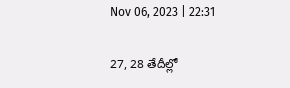Nov 06, 2023 | 22:31

27, 28 తేదీల్లో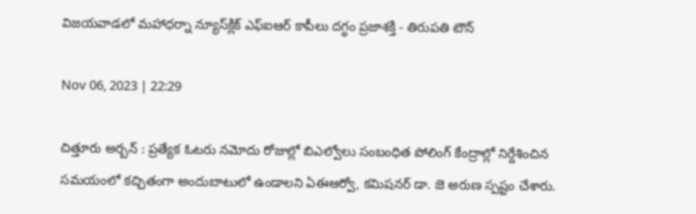విజయవాడలో మహాధర్నా న్యూస్‌క్లిక్‌ ఎఫ్‌ఐఆర్‌ కాపీలు దగ్ధం ప్రజాశక్తి - తిరుపతి టౌన్‌

Nov 06, 2023 | 22:29

చిత్తూరు అర్బన్‌ : ప్రత్యేక ఓటరు నమోదు రోజుల్లో బిఎల్వోలు సంబంధిత పోలింగ్‌ కేంద్రాల్లో నిర్దేశించిన సమయంలో కచ్చితంగా అందుబాటులో ఉండాలని ఏఈఆర్వో, కమిషనర్‌ డా. జె అరుణ స్పష్టం చేశారు.